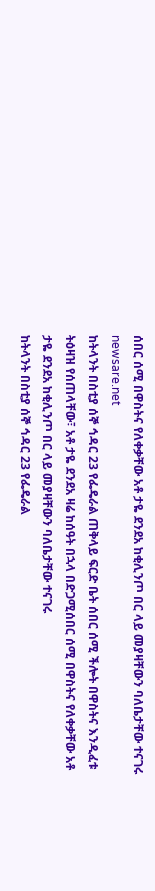ሰበር ሰሚ በዋስትና የለቀቃቸው አቶ ታዬ ደንደአ ከቂሊንጦ በር ላይ መያዛቸውን ባለቤታቸው ተናገሩ
newsare.net
ከትላንት በስቲያ ሰኞ ኅዳር 23 የፌዴራል ጠቅላይ ፍርድ ቤት ሰበር ሰሚ ችሎት በዋስትና እንዲፈቱ ትዕዛዝ የሰጠላቸው፣ አቶ ታዬ ደንደአ ዛሬ ከሰዓት በኋላ በድጋሚሰበር ሰሚ በዋስትና የለቀቃቸው አቶ ታዬ ደንደአ ከቂሊንጦ በር ላይ መያዛቸውን ባለቤታቸው ተናገሩ
ከትላንት በስቲያ ሰኞ ኅዳር 23 የፌዴራል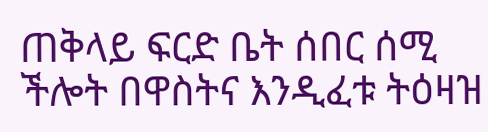ጠቅላይ ፍርድ ቤት ሰበር ሰሚ ችሎት በዋስትና እንዲፈቱ ትዕዛዝ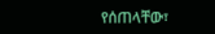የሰጠላቸው፣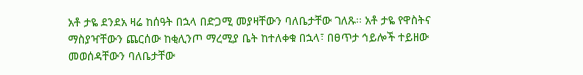አቶ ታዬ ደንደአ ዛሬ ከሰዓት በኋላ በድጋሚ መያዛቸውን ባለቤታቸው ገለጹ፡፡ አቶ ታዬ የዋስትና ማስያዣቸውን ጨርሰው ከቂሊንጦ ማረሚያ ቤት ከተለቀቁ በኋላ፣ በፀጥታ ኅይሎች ተይዘው መወሰዳቸውን ባለቤታቸው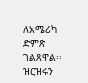ለአሜሪካ ድምጽ ገልጸዋል፡፡ ዝርዝሩን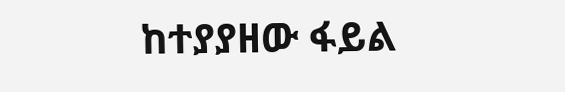ከተያያዘው ፋይል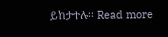ይከታተሉ፡፡ Read more